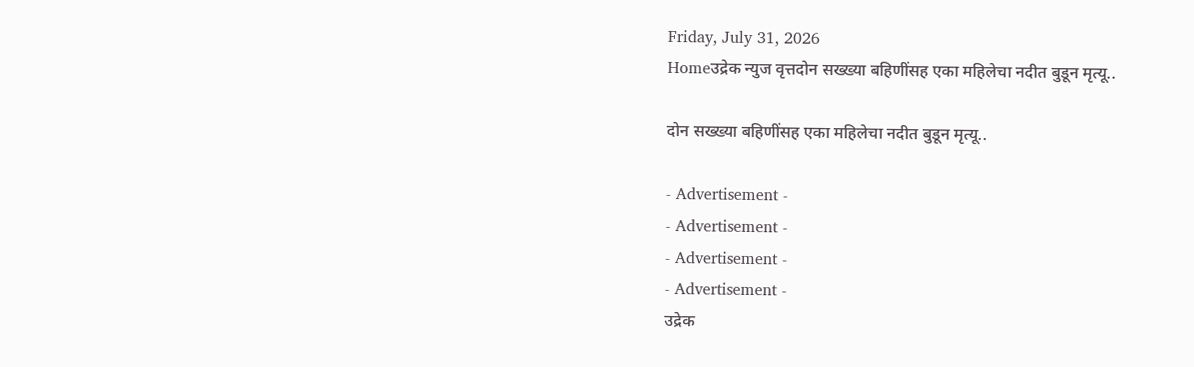Friday, July 31, 2026
Homeउद्रेक न्युज वृत्तदोन सख्ख्या बहिणींसह एका महिलेचा नदीत बुडून मृत्यू..

दोन सख्ख्या बहिणींसह एका महिलेचा नदीत बुडून मृत्यू..

- Advertisement -
- Advertisement -
- Advertisement -
- Advertisement -
उद्रेक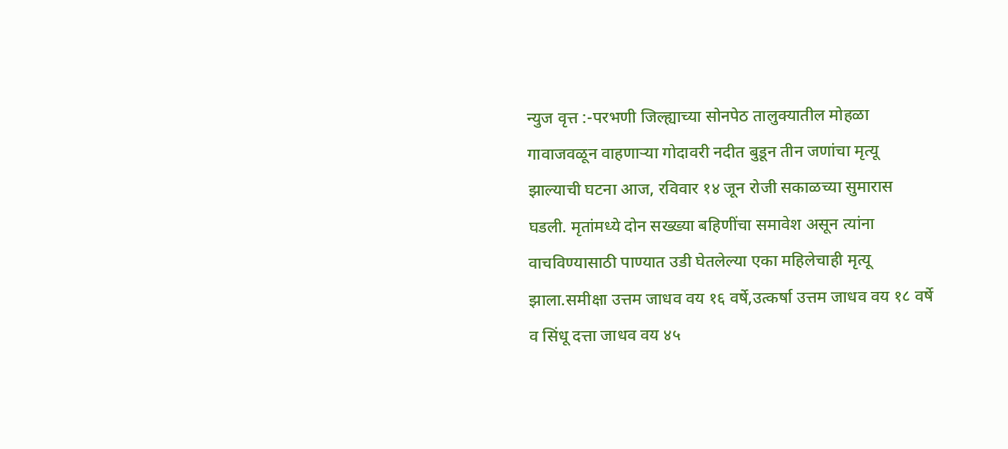न्युज वृत्त :-परभणी जिल्ह्याच्या सोनपेठ तालुक्यातील मोहळा गावाजवळून वाहणाऱ्या गोदावरी नदीत बुडून तीन जणांचा मृत्यू झाल्याची घटना आज, रविवार १४ जून रोजी सकाळच्या सुमारास घडली. मृतांमध्ये दोन सख्ख्या बहिणींचा समावेश असून त्यांना वाचविण्यासाठी पाण्यात उडी घेतलेल्या एका महिलेचाही मृत्यू झाला.समीक्षा उत्तम जाधव वय १६ वर्षे,उत्कर्षा उत्तम जाधव वय १८ वर्षे व सिंधू दत्ता जाधव वय ४५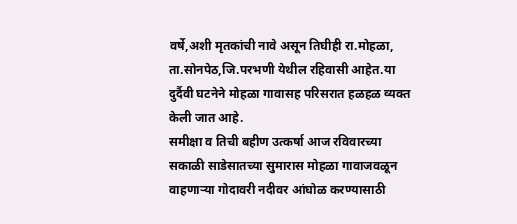वर्षे,अशी मृतकांची नावे असून तिघीही रा.मोहळा, ता.सोनपेठ,जि.परभणी येथील रहिवासी आहेत.या दुर्दैवी घटनेने मोहळा गावासह परिसरात हळहळ व्यक्त केली जात आहे.
समीक्षा व तिची बहीण उत्कर्षा आज रविवारच्या सकाळी साडेसातच्या सुमारास मोहळा गावाजवळून वाहणाऱ्या गोदावरी नदीवर आंघोळ करण्यासाठी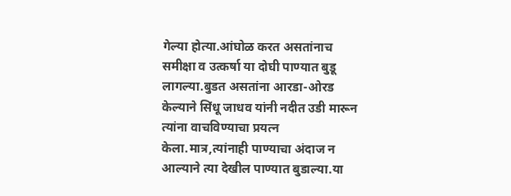गेल्या होत्या.आंघोळ करत असतांनाच समीक्षा व उत्कर्षा या दोघी पाण्यात बुडू लागल्या.बुडत असतांना आरडा-ओरड केल्याने सिंधू जाधव यांनी नदीत उडी मारून त्यांना वाचविण्याचा प्रयत्न केला.मात्र,त्यांनाही पाण्याचा अंदाज न आल्याने त्या देखील पाण्यात बुडाल्या.या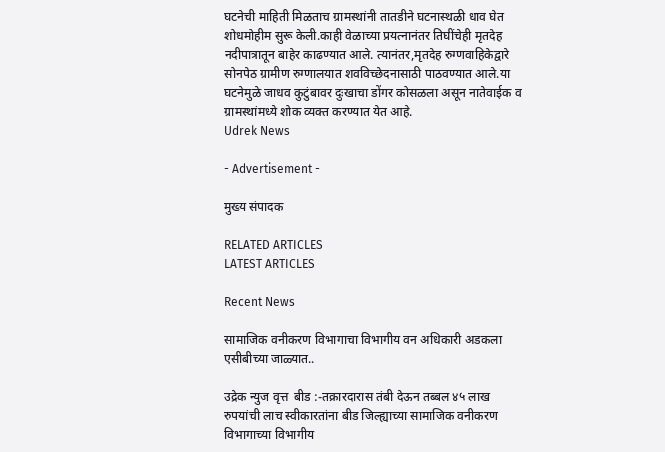घटनेची माहिती मिळताच ग्रामस्थांनी तातडीने घटनास्थळी धाव घेत शोधमोहीम सुरू केली.काही वेळाच्या प्रयत्नानंतर तिघींचेही मृतदेह नदीपात्रातून बाहेर काढण्यात आले. त्यानंतर,मृतदेह रुग्णवाहिकेद्वारे सोनपेठ ग्रामीण रुग्णालयात शवविच्छेदनासाठी पाठवण्यात आले.या घटनेमुळे जाधव कुटुंबावर दुःखाचा डोंगर कोसळला असून नातेवाईक व ग्रामस्थांमध्ये शोक व्यक्त करण्यात येत आहे.
Udrek News

- Advertisement -

मुख्य संपादक

RELATED ARTICLES
LATEST ARTICLES

Recent News

सामाजिक वनीकरण विभागाचा विभागीय वन अधिकारी अडकला एसीबीच्या जाळ्यात..

उद्रेक न्युज वृत्त  बीड :-तक्रारदारास तंबी देऊन तब्बल ४५ लाख रुपयांची लाच स्वीकारतांना बीड जिल्ह्याच्या सामाजिक वनीकरण विभागाच्या विभागीय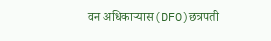वन अधिकाऱ्यास(DFO)छत्रपती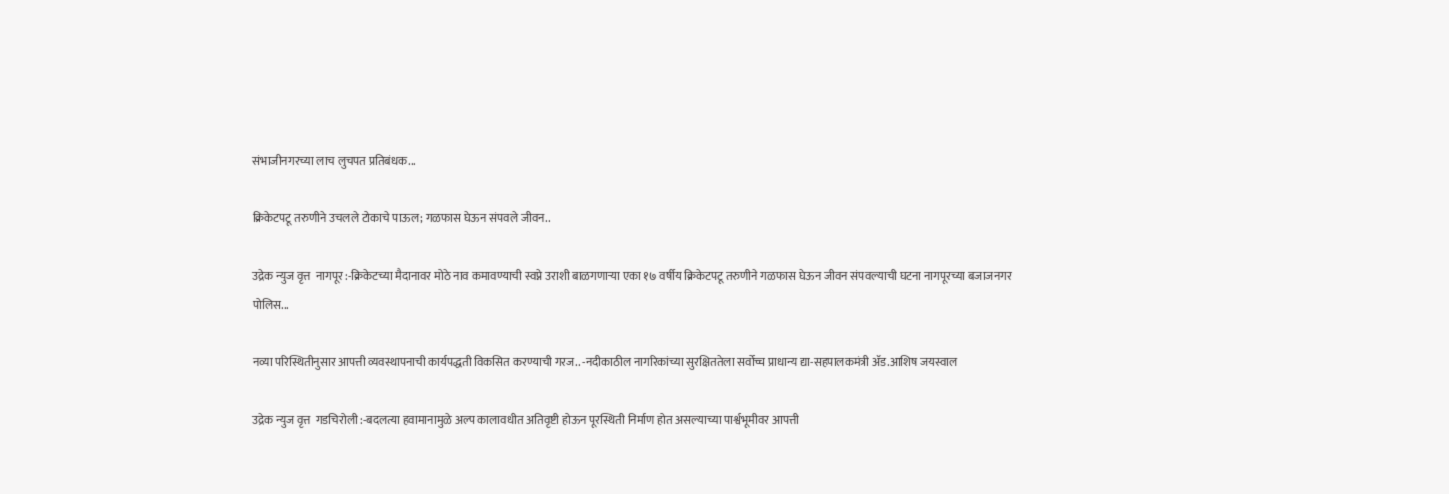संभाजीनगरच्या लाच लुचपत प्रतिबंधक...

क्रिकेटपटू तरुणीने उचलले टोकाचे पाऊल; गळफास घेऊन संपवले जीवन..

उद्रेक न्युज वृत्त  नागपूर :-क्रिकेटच्या मैदानावर मोठे नाव कमावण्याची स्वप्ने उराशी बाळगणाऱ्या एका १७ वर्षीय क्रिकेटपटू तरुणीने गळफास घेऊन जीवन संपवल्याची घटना नागपूरच्या बजाजनगर पोलिस...

नव्या परिस्थितीनुसार आपत्ती व्यवस्थापनाची कार्यपद्धती विकसित करण्याची गरज.. -नदीकाठील नागरिकांच्या सुरक्षिततेला सर्वोच्च प्राधान्य द्या-सहपालकमंत्री ॲड.आशिष जयस्वाल

उद्रेक न्युज वृत्त  गडचिरोली :-बदलत्या हवामानामुळे अल्प कालावधीत अतिवृष्टी होऊन पूरस्थिती निर्माण होत असल्याच्या पार्श्वभूमीवर आपत्ती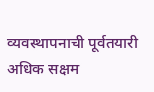व्यवस्थापनाची पूर्वतयारी अधिक सक्षम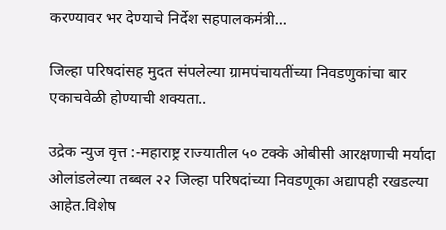करण्यावर भर देण्याचे निर्देश सहपालकमंत्री...

जिल्हा परिषदांसह मुदत संपलेल्या ग्रामपंचायतींच्या निवडणुकांचा बार एकाचवेळी होण्याची शक्यता..

उद्रेक न्युज वृत्त :-महाराष्ट्र राज्यातील ५० टक्के ओबीसी आरक्षणाची मर्यादा ओलांडलेल्या तब्बल २२ जिल्हा परिषदांच्या निवडणूका अद्यापही रखडल्या आहेत.विशेष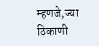म्हणजे,ज्या ठिकाणी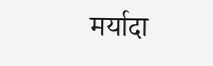मर्यादा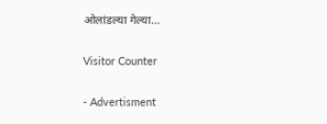ओलांडल्या गेल्या...

Visitor Counter

- Advertisment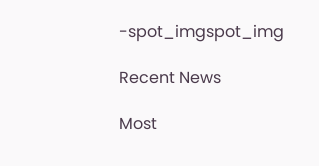-spot_imgspot_img

Recent News

Most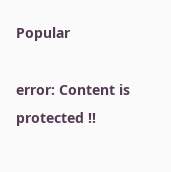Popular

error: Content is protected !!